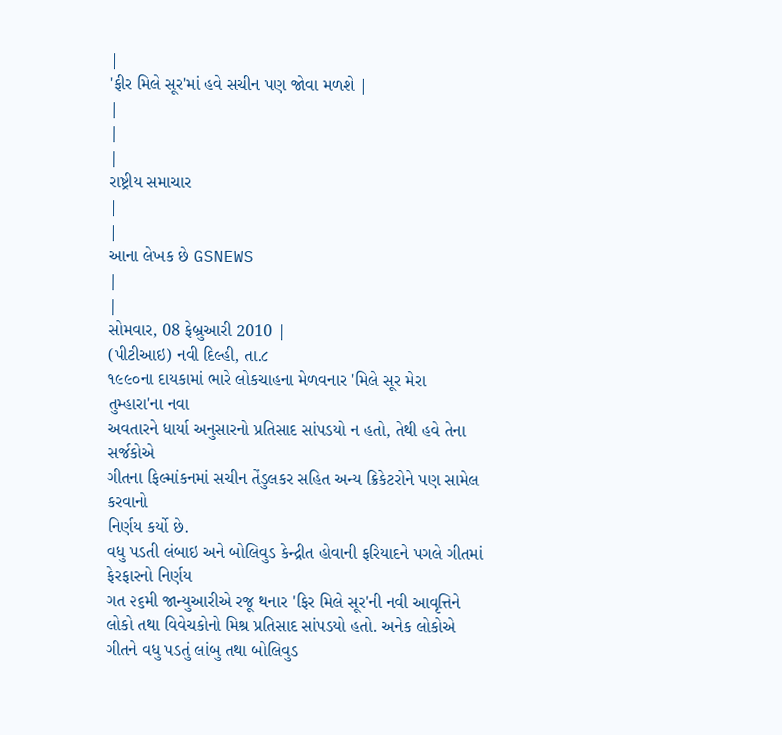|
'ફીર મિલે સૂર'માં હવે સચીન પણ જોવા મળશે |
|
|
|
રાષ્ટ્રીય સમાચાર
|
|
આના લેખક છે GSNEWS
|
|
સોમવાર, 08 ફેબ્રુઆરી 2010 |
(પીટીઆઇ) નવી દિલ્હી, તા.૮
૧૯૯૦ના દાયકામાં ભારે લોકચાહના મેળવનાર 'મિલે સૂર મેરા તુમ્હારા'ના નવા
અવતારને ધાર્યા અનુસારનો પ્રતિસાદ સાંપડયો ન હતો, તેથી હવે તેના સર્જકોએ
ગીતના ફિલ્માંકનમાં સચીન તેંડુલકર સહિત અન્ય ક્રિકેટરોને પણ સામેલ કરવાનો
નિર્ણય કર્યો છે.
વધુ પડતી લંબાઇ અને બોલિવુડ કેન્દ્રીત હોવાની ફરિયાદને પગલે ગીતમાં ફેરફારનો નિર્ણય
ગત ૨૬મી જાન્યુઆરીએ રજૂ થનાર 'ફિર મિલે સૂર'ની નવી આવૃત્તિને લોકો તથા વિવેચકોનો મિશ્ર પ્રતિસાદ સાંપડયો હતો. અનેક લોકોએ ગીતને વધુ પડતું લાંબુ તથા બોલિવુડ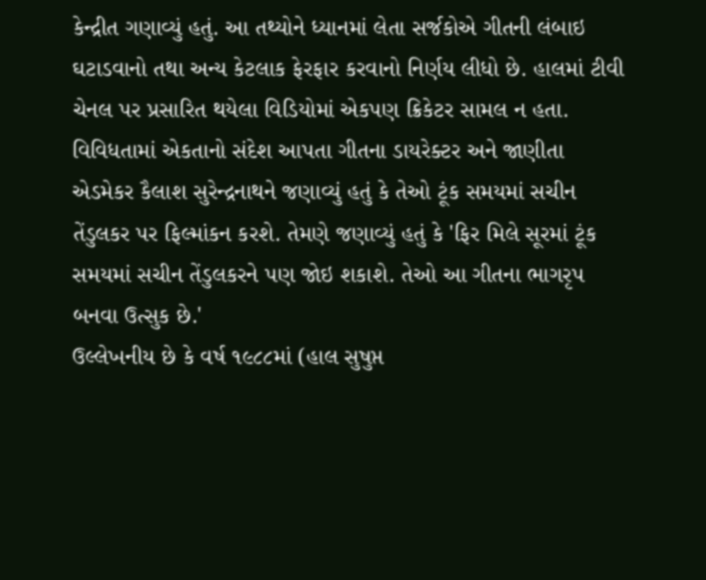કેન્દ્રીત ગણાવ્યું હતું. આ તથ્યોને ધ્યાનમાં લેતા સર્જકોએ ગીતની લંબાઇ ઘટાડવાનો તથા અન્ય કેટલાક ફેરફાર કરવાનો નિર્ણય લીધો છે. હાલમાં ટીવી ચેનલ પર પ્રસારિત થયેલા વિડિયોમાં એકપણ ક્રિકેટર સામલ ન હતા.
વિવિધતામાં એકતાનો સંદેશ આપતા ગીતના ડાયરેક્ટર અને જાણીતા એડમેકર કૈલાશ સુરેન્દ્રનાથને જણાવ્યું હતું કે તેઓ ટૂંક સમયમાં સચીન તેંડુલકર પર ફિલ્માંકન કરશે. તેમણે જણાવ્યું હતું કે 'ફિર મિલે સૂરમાં ટૂંક સમયમાં સચીન તેંડુલકરને પણ જોઇ શકાશે. તેઓ આ ગીતના ભાગરૃપ બનવા ઉત્સુક છે.'
ઉલ્લેખનીય છે કે વર્ષ ૧૯૮૮માં (હાલ સુષુપ્ત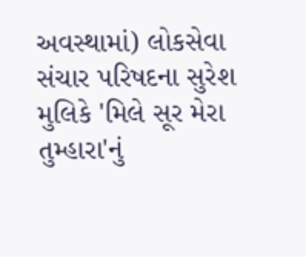અવસ્થામાં) લોકસેવા સંચાર પરિષદના સુરેશ મુલિકે 'મિલે સૂર મેરા તુમ્હારા'નું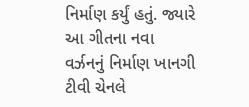નિર્માણ કર્યું હતું. જ્યારે આ ગીતના નવા વર્ઝનનું નિર્માણ ખાનગી ટીવી ચેનલે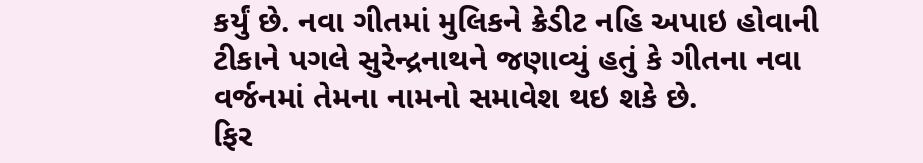કર્યું છે. નવા ગીતમાં મુલિકને ક્રેડીટ નહિ અપાઇ હોવાની ટીકાને પગલે સુરેન્દ્રનાથને જણાવ્યું હતું કે ગીતના નવા વર્જનમાં તેમના નામનો સમાવેશ થઇ શકે છે.
ફિર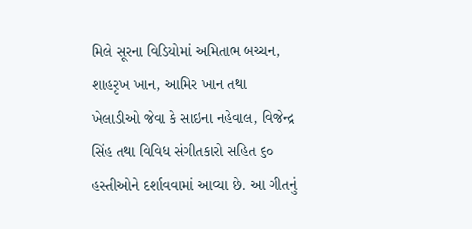મિલે સૂરના વિડિયોમાં અમિતાભ બચ્ચન, શાહરૃખ ખાન, આમિર ખાન તથા ખેલાડીઓ જેવા કે સાઇના નહેવાલ, વિજેન્દ્ર સિંહ તથા વિવિધ સંગીતકારો સહિત ૬૦ હસ્તીઓને દર્શાવવામાં આવ્યા છે. આ ગીતનું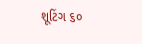શૂટિંગ ૬૦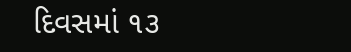દિવસમાં ૧૩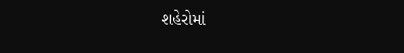શહેરોમાં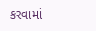કરવામાં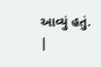આવ્યું હતું.
|